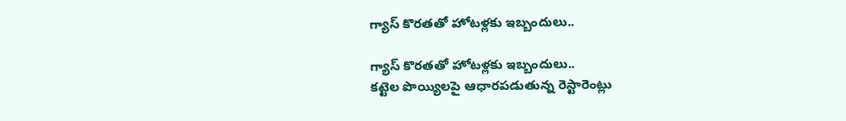గ్యాస్ కొరతతో హోటళ్లకు ఇబ్బందులు..

గ్యాస్ కొరతతో హోటళ్లకు ఇబ్బందులు..
కట్టెల పొయ్యిలపై ఆధారపడుతున్న రెస్టారెంట్లు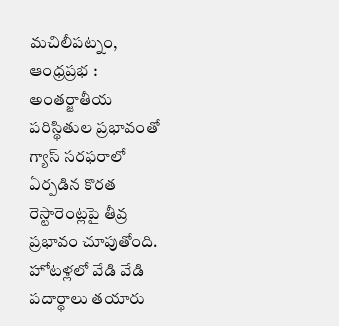మచిలీపట్నం, ఆంధ్రప్రభ : అంతర్జాతీయ పరిస్థితుల ప్రభావంతో గ్యాస్ సరఫరాలో ఏర్పడిన కొరత రెస్టారెంట్లపై తీవ్ర ప్రభావం చూపుతోంది. హోటళ్లలో వేడి వేడి పదార్థాలు తయారు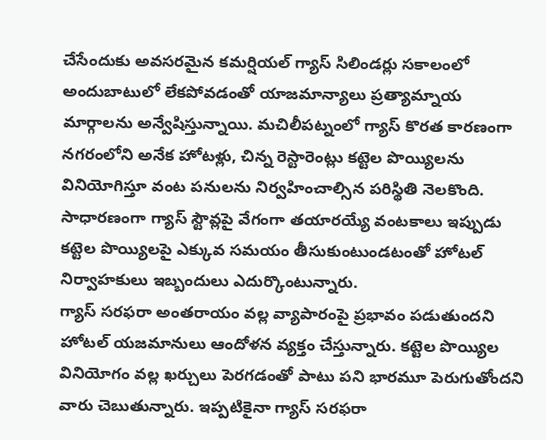చేసేందుకు అవసరమైన కమర్షియల్ గ్యాస్ సిలిండర్లు సకాలంలో అందుబాటులో లేకపోవడంతో యాజమాన్యాలు ప్రత్యామ్నాయ మార్గాలను అన్వేషిస్తున్నాయి. మచిలీపట్నంలో గ్యాస్ కొరత కారణంగా నగరంలోని అనేక హోటళ్లు, చిన్న రెస్టారెంట్లు కట్టెల పొయ్యిలను వినియోగిస్తూ వంట పనులను నిర్వహించాల్సిన పరిస్థితి నెలకొంది. సాధారణంగా గ్యాస్ స్టౌవ్లపై వేగంగా తయారయ్యే వంటకాలు ఇప్పుడు కట్టెల పొయ్యిలపై ఎక్కువ సమయం తీసుకుంటుండటంతో హోటల్ నిర్వాహకులు ఇబ్బందులు ఎదుర్కొంటున్నారు.
గ్యాస్ సరఫరా అంతరాయం వల్ల వ్యాపారంపై ప్రభావం పడుతుందని హోటల్ యజమానులు ఆందోళన వ్యక్తం చేస్తున్నారు. కట్టెల పొయ్యిల వినియోగం వల్ల ఖర్చులు పెరగడంతో పాటు పని భారమూ పెరుగుతోందని వారు చెబుతున్నారు. ఇప్పటికైనా గ్యాస్ సరఫరా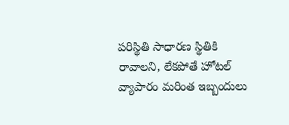పరిస్థితి సాధారణ స్థితికి రావాలని, లేకపోతే హోటల్ వ్యాపారం మరింత ఇబ్బందులు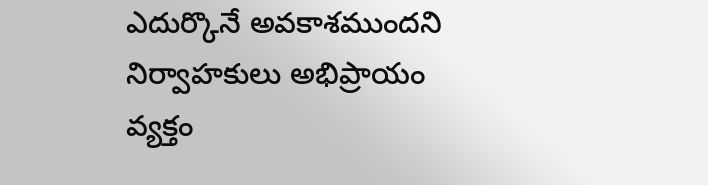ఎదుర్కొనే అవకాశముందని నిర్వాహకులు అభిప్రాయం వ్యక్తం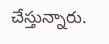చేస్తున్నారు.